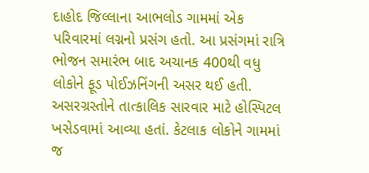દાહોદ જિલ્લાના આભલોડ ગામમાં એક પરિવારમાં લગ્નનો પ્રસંગ હતો. આ પ્રસંગમાં રાત્રિ ભોજન સમારંભ બાદ અચાનક 400થી વધુ લોકોને ફૂડ પોઈઝનિંગની અસર થઈ હતી. અસરગ્રસ્તોને તાત્કાલિક સારવાર માટે હોસ્પિટલ ખસેડવામાં આવ્યા હતાં. કેટલાક લોકોને ગામમાં જ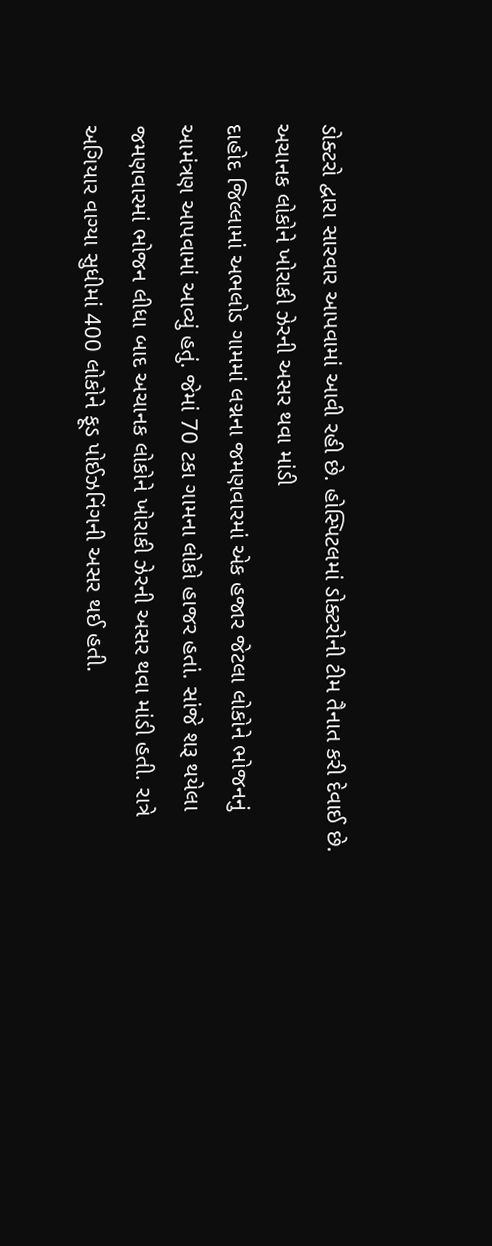ડોક્ટરો દ્વારા સારવાર આપવામાં આવી રહી છે. હોસ્પિટલમાં ડોક્ટરોની ટીમ તૈનાત કરી દેવાઈ છે.
અચાનક લોકોને ખોરાકી ઝેરની અસર થવા માંડી
દાહોદ જિલ્લામાં અભલોડ ગામમાં લગ્નના જમણવારમાં એક હજાર જેટલા લોકોને ભોજનનું આમંત્રણ આપવામાં આવ્યું હતું. જેમાં 70 ટકા ગામના લોકો હાજર હતાં. સાંજે શરૂ થયેલા જમણવારમાં ભોજન લીધા બાદ અચાનક લોકોને ખોરાકી ઝેરની અસર થવા માંડી હતી. રાત્રે અગિયાર વાગ્યા સુધીમાં 400 લોકોને ફૂડ પોઈઝનિંગની અસર થઈ હતી.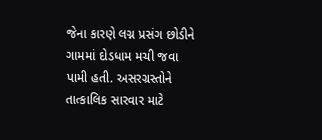જેના કારણે લગ્ન પ્રસંગ છોડીને ગામમાં દોડધામ મચી જવા પામી હતી. અસરગ્રસ્તોને તાત્કાલિક સારવાર માટે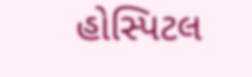હોસ્પિટલ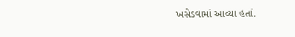ખસેડવામાં આવ્યા હતાં.